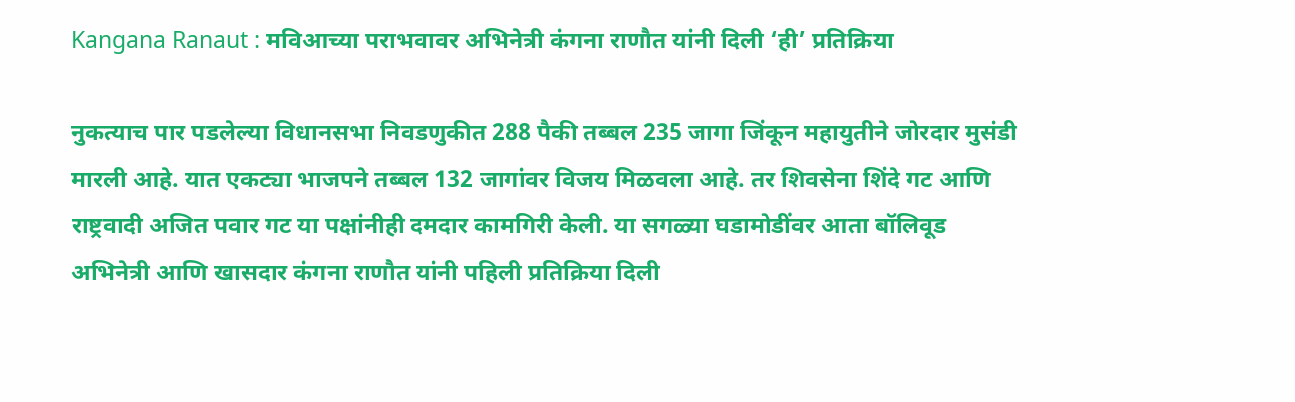Kangana Ranaut : मविआच्या पराभवावर अभिनेत्री कंगना राणौत यांनी दिली ‘ही’ प्रतिक्रिया

नुकत्याच पार पडलेल्या विधानसभा निवडणुकीत 288 पैकी तब्बल 235 जागा जिंकून महायुतीने जोरदार मुसंडी मारली आहे. यात एकट्या भाजपने तब्बल 132 जागांवर विजय मिळवला आहे. तर शिवसेना शिंदे गट आणि राष्ट्रवादी अजित पवार गट या पक्षांनीही दमदार कामगिरी केली. या सगळ्या घडामोडींवर आता बॉलिवूड अभिनेत्री आणि खासदार कंगना राणौत यांनी पहिली प्रतिक्रिया दिली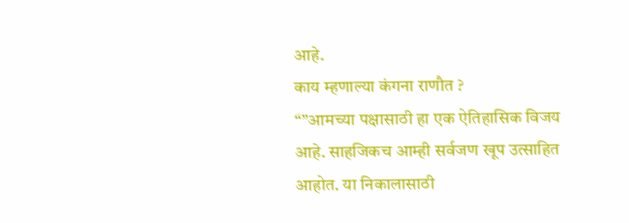आहे.
काय म्हणाल्या कंगना राणौत ?
“”आमच्या पक्षासाठी हा एक ऐतिहासिक विजय आहे. साहजिकच आम्ही सर्वजण खूप उत्साहित आहोत. या निकालासाठी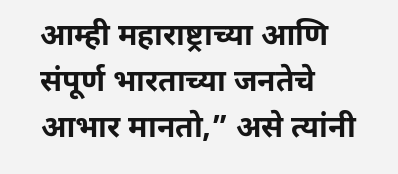आम्ही महाराष्ट्राच्या आणि संपूर्ण भारताच्या जनतेचे आभार मानतो,” असे त्यांनी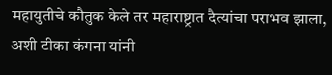महायुतीचे कौतुक केले तर महाराष्ट्रात दैत्यांचा पराभव झाला, अशी टीका कंगना यांनी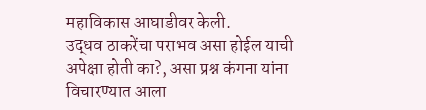महाविकास आघाडीवर केली.
उद्धव ठाकरेंचा पराभव असा होईल याची अपेक्षा होती का?, असा प्रश्न कंगना यांना विचारण्यात आला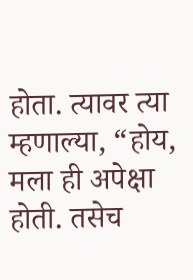होता. त्यावर त्या म्हणाल्या, “होय, मला ही अपेक्षा होती. तसेच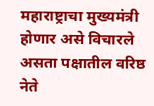महाराष्ट्राचा मुख्यमंत्री होणार असे विचारले असता पक्षातील वरिष्ठ नेते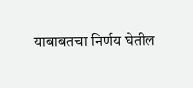याबाबतचा निर्णय घेतील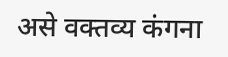असे वक्तव्य कंगना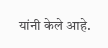यांनी केले आहे.